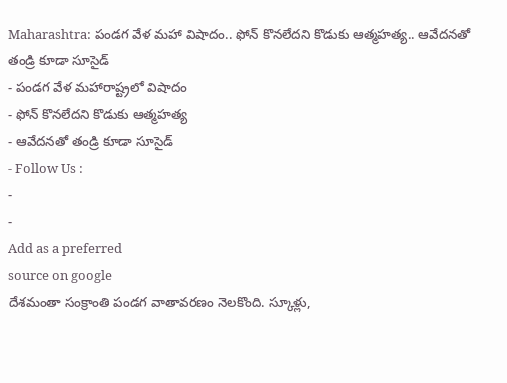Maharashtra: పండగ వేళ మహా విషాదం.. ఫోన్ కొనలేదని కొడుకు ఆత్మహత్య.. ఆవేదనతో తండ్రి కూడా సూసైడ్
- పండగ వేళ మహారాష్ట్రలో విషాదం
- ఫోన్ కొనలేదని కొడుకు ఆత్మహత్య
- ఆవేదనతో తండ్రి కూడా సూసైడ్
- Follow Us :
-
-
Add as a preferred
source on google
దేశమంతా సంక్రాంతి పండగ వాతావరణం నెలకొంది. స్కూళ్లు,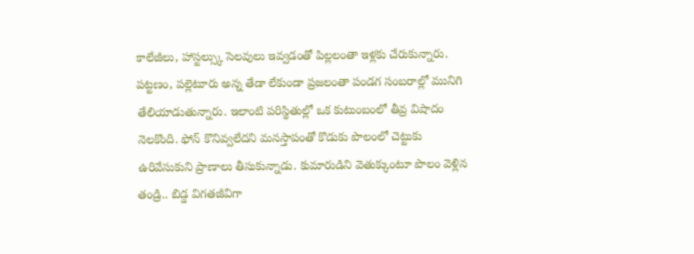కాలేజీలు, హాస్టల్స్కు సెలవులు ఇవ్వడంతో పిల్లలంతా ఇళ్లకు చేరుకున్నారు. పట్టణం, పల్లెటూరు అన్న తేడా లేకుండా ప్రజలంతా పండగ సంబరాల్లో మునిగి తేలియాడుతున్నారు. ఇలాంటి పరిస్థితుల్లో ఒక కుటుంబంలో తీవ్ర విషాదం నెలకొంది. ఫోన్ కొనివ్వలేదని మనస్తాపంతో కొడుకు పొలంలో చెట్టుకు ఉరివేసుకుని ప్రాణాలు తీసుకున్నాడు. కుమారుడిని వెతుక్కుంటూ పొలం వెళ్లిన తండ్రి.. బిడ్డ విగతజీవిగా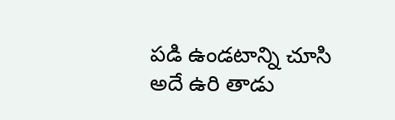పడి ఉండటాన్ని చూసి అదే ఉరి తాడు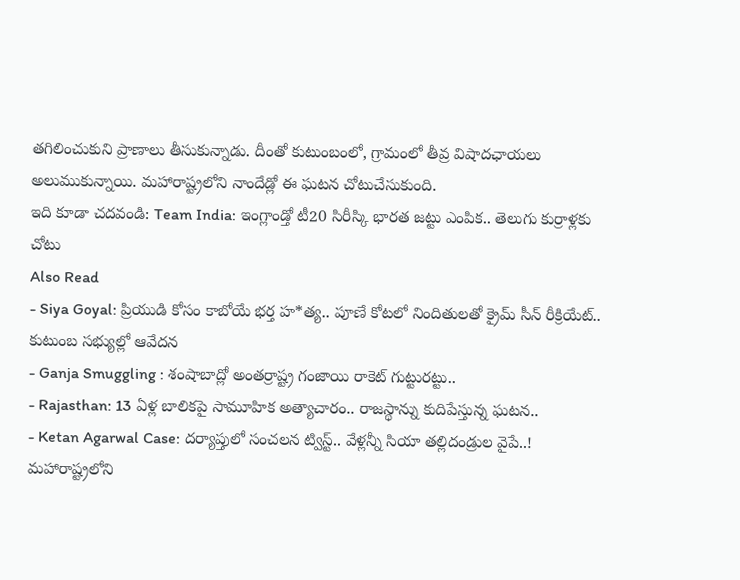తగిలించుకుని ప్రాణాలు తీసుకున్నాడు. దీంతో కుటుంబంలో, గ్రామంలో తీవ్ర విషాదఛాయలు అలుముకున్నాయి. మహారాష్ట్రలోని నాందేడ్లో ఈ ఘటన చోటుచేసుకుంది.
ఇది కూడా చదవండి: Team India: ఇంగ్లాండ్తో టీ20 సిరీస్కి భారత జట్టు ఎంపిక.. తెలుగు కుర్రాళ్లకు చోటు
Also Read
- Siya Goyal: ప్రియుడి కోసం కాబోయే భర్త హ*త్య.. పూణే కోటలో నిందితులతో క్రైమ్ సీన్ రీక్రియేట్.. కుటుంబ సభ్యుల్లో ఆవేదన
- Ganja Smuggling : శంషాబాద్లో అంతర్రాష్ట్ర గంజాయి రాకెట్ గుట్టురట్టు..
- Rajasthan: 13 ఏళ్ల బాలికపై సామూహిక అత్యాచారం.. రాజస్థాన్ను కుదిపేస్తున్న ఘటన..
- Ketan Agarwal Case: దర్యాప్తులో సంచలన ట్విస్ట్.. వేళ్లన్నీ సియా తల్లిదండ్రుల వైపే..!
మహారాష్ట్రలోని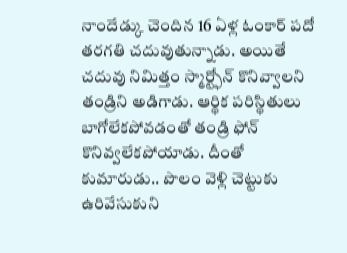నాందేడ్కు చెందిన 16 ఏళ్ల ఓంకార్ పదో తరగతి చదువుతున్నాడు. అయితే చదువు నిమిత్తం స్మార్ట్ఫోన్ కొనివ్వాలని తండ్రిని అడిగాడు. ఆర్థిక పరిస్థితులు బాగోలేకపోవడంతో తండ్రి ఫోన్ కొనివ్వలేకపోయాడు. దీంతో కుమారుడు.. పొలం వెళ్లి చెట్టుకు ఉరివేసుకుని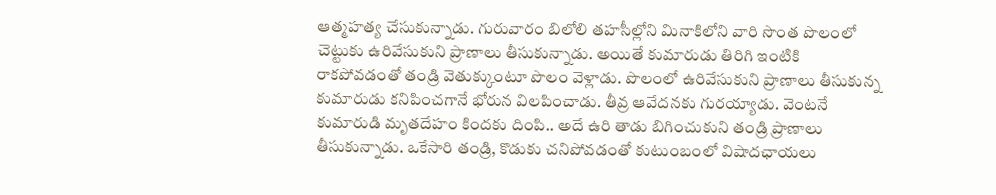ఆత్మహత్య చేసుకున్నాడు. గురువారం బిలోలి తహసీల్లోని మినాకిలోని వారి సొంత పొలంలో చెట్టుకు ఉరివేసుకుని ప్రాణాలు తీసుకున్నాడు. అయితే కుమారుడు తిరిగి ఇంటికి రాకపోవడంతో తండ్రి వెతుక్కుంటూ పొలం వెళ్లాడు. పొలంలో ఉరివేసుకుని ప్రాణాలు తీసుకున్న కుమారుడు కనిపించగానే భోరున విలపించాడు. తీవ్ర ఆవేదనకు గురయ్యాడు. వెంటనే కుమారుడి మృతదేహం కిందకు దింపి.. అదే ఉరి తాడు బిగించుకుని తండ్రి ప్రాణాలు తీసుకున్నాడు. ఒకేసారి తండ్రి, కొడుకు చనిపోవడంతో కుటుంబంలో విషాదఛాయలు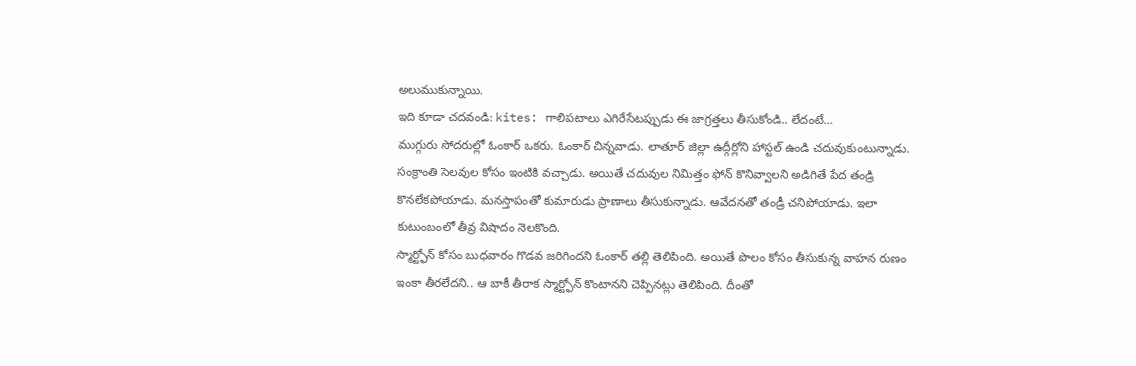అలుముకున్నాయి.
ఇది కూడా చదవండి: kites: గాలిపటాలు ఎగిరేసేటప్పుడు ఈ జాగ్రత్తలు తీసుకోండి.. లేదంటే…
ముగ్గురు సోదరుల్లో ఓంకార్ ఒకరు. ఓంకార్ చిన్నవాడు. లాతూర్ జిల్లా ఉద్గీర్లోని హాస్టల్ ఉండి చదువుకుంటున్నాడు. సంక్రాంతి సెలవుల కోసం ఇంటికి వచ్చాడు. అయితే చదువుల నిమిత్తం ఫోన్ కొనివ్వాలని అడిగితే పేద తండ్రి కొనలేకపోయాడు. మనస్తాపంతో కుమారుడు ప్రాణాలు తీసుకున్నాడు. ఆవేదనతో తండ్రీ చనిపోయాడు. ఇలా కుటుంబంలో తీవ్ర విషాదం నెలకొంది.
స్మార్ట్ఫోన్ కోసం బుధవారం గొడవ జరిగిందని ఓంకార్ తల్లి తెలిపింది. అయితే పొలం కోసం తీసుకున్న వాహన రుణం ఇంకా తీరలేదని.. ఆ బాకీ తీరాక స్మార్ట్ఫోన్ కొంటానని చెప్పినట్లు తెలిపింది. దీంతో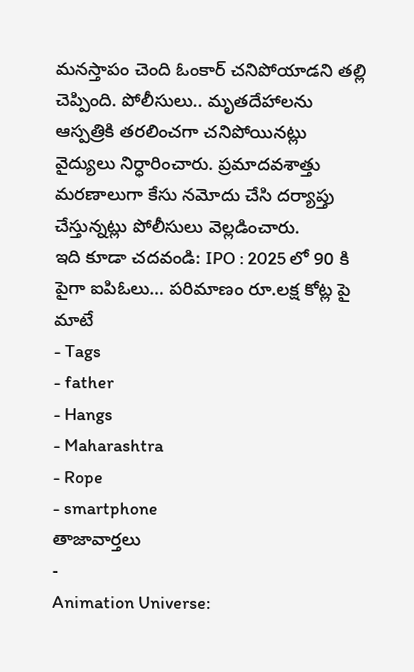మనస్తాపం చెంది ఓంకార్ చనిపోయాడని తల్లి చెప్పింది. పోలీసులు.. మృతదేహాలను ఆస్పత్రికి తరలించగా చనిపోయినట్లు వైద్యులు నిర్ధారించారు. ప్రమాదవశాత్తు మరణాలుగా కేసు నమోదు చేసి దర్యాప్తు చేస్తున్నట్లు పోలీసులు వెల్లడించారు.
ఇది కూడా చదవండి: IPO : 2025 లో 90 కి పైగా ఐపిఓలు… పరిమాణం రూ.లక్ష కోట్ల పై మాటే
- Tags
- father
- Hangs
- Maharashtra
- Rope
- smartphone
తాజావార్తలు
-
Animation Universe: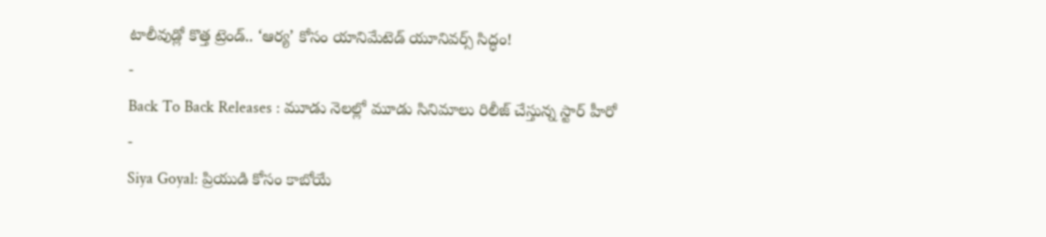టాలీవుడ్లో కొత్త ట్రెండ్.. ‘ఆర్య’ కోసం యానిమేటెడ్ యూనివర్స్ సిద్ధం!
-
Back To Back Releases : మూడు నెలల్లో మూడు సినిమాలు రిలీజ్ చేస్తున్న స్టార్ హీరో
-
Siya Goyal: ప్రియుడి కోసం కాబోయే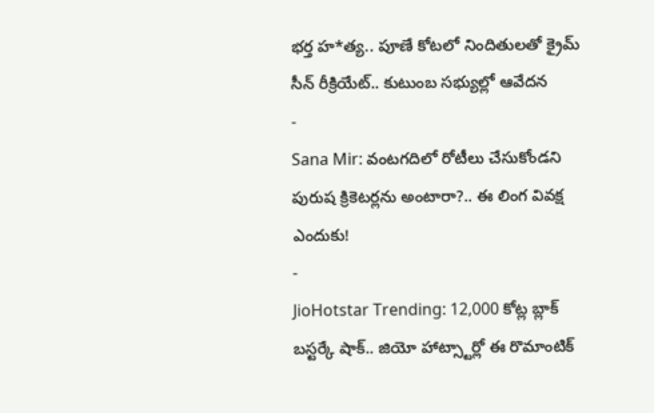భర్త హ*త్య.. పూణే కోటలో నిందితులతో క్రైమ్ సీన్ రీక్రియేట్.. కుటుంబ సభ్యుల్లో ఆవేదన
-
Sana Mir: వంటగదిలో రోటీలు చేసుకోండని పురుష క్రికెటర్లను అంటారా?.. ఈ లింగ వివక్ష ఎందుకు!
-
JioHotstar Trending: 12,000 కోట్ల బ్లాక్ బస్టర్కే షాక్.. జియో హాట్స్టార్లో ఈ రొమాంటిక్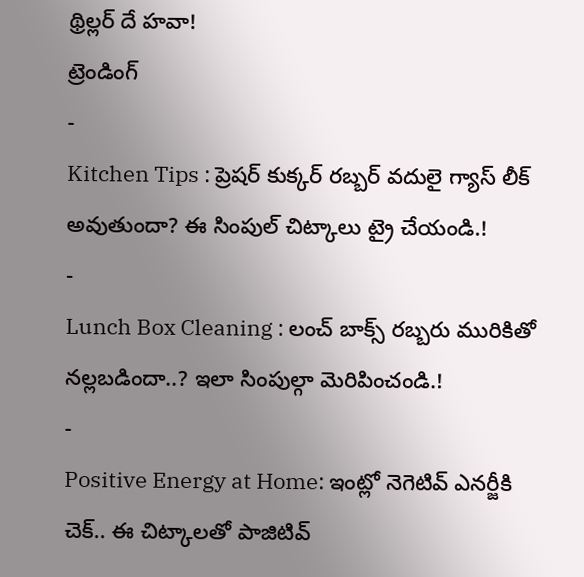థ్రిల్లర్ దే హవా!
ట్రెండింగ్
-
Kitchen Tips : ప్రెషర్ కుక్కర్ రబ్బర్ వదులై గ్యాస్ లీక్ అవుతుందా? ఈ సింపుల్ చిట్కాలు ట్రై చేయండి.!
-
Lunch Box Cleaning : లంచ్ బాక్స్ రబ్బరు మురికితో నల్లబడిందా..? ఇలా సింపుల్గా మెరిపించండి.!
-
Positive Energy at Home: ఇంట్లో నెగెటివ్ ఎనర్జీకి చెక్.. ఈ చిట్కాలతో పాజిటివ్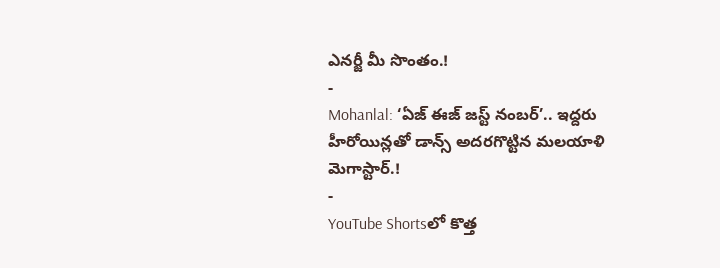ఎనర్జీ మీ సొంతం.!
-
Mohanlal: ‘ఏజ్ ఈజ్ జస్ట్ నంబర్’.. ఇద్దరు హీరోయిన్లతో డాన్స్ అదరగొట్టిన మలయాళి మెగాస్టార్.!
-
YouTube Shortsలో కొత్త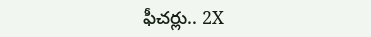ఫీచర్లు.. 2X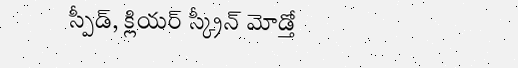స్పీడ్, క్లియర్ స్క్రీన్ మోడ్తో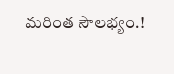మరింత సౌలభ్యం.!